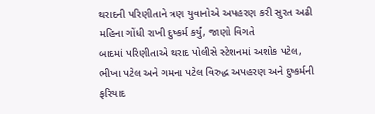થરાદની પરિણીતાને ત્રણ યુવાનોએ અપહરણ કરી સુરત અઢી મહિના ગોંધી રાખી દુષ્કર્મ કર્યું, જાણો વિગતે
બાદમાં પરિણીતાએ થરાદ પોલીસે સ્ટેશનમાં અશોક પટેલ, ભીખા પટેલ અને ગમના પટેલ વિરુદ્ધ અપહરણ અને દુષ્કર્મની ફરિયાદ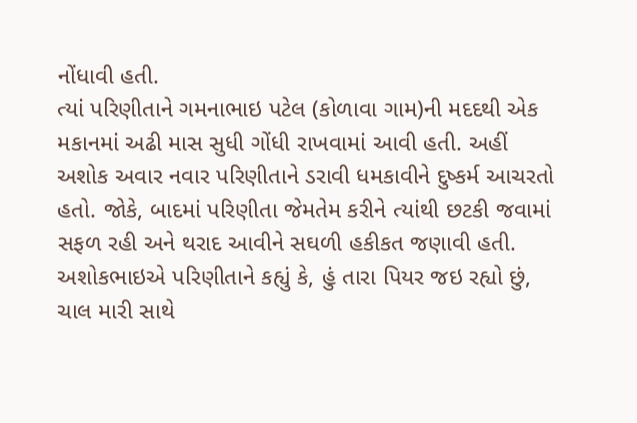નોંધાવી હતી.
ત્યાં પરિણીતાને ગમનાભાઇ પટેલ (કોળાવા ગામ)ની મદદથી એક મકાનમાં અઢી માસ સુધી ગોંધી રાખવામાં આવી હતી. અહીં અશોક અવાર નવાર પરિણીતાને ડરાવી ધમકાવીને દુષ્કર્મ આચરતો હતો. જોકે, બાદમાં પરિણીતા જેમતેમ કરીને ત્યાંથી છટકી જવામાં સફળ રહી અને થરાદ આવીને સઘળી હકીકત જણાવી હતી.
અશોકભાઇએ પરિણીતાને કહ્યું કે, હું તારા પિયર જઇ રહ્યો છું, ચાલ મારી સાથે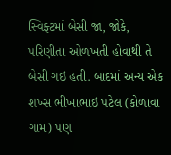સ્વિફ્ટમાં બેસી જા, જોકે, પરિણીતા ઓળખતી હોવાથી તે બેસી ગઇ હતી. બાદમાં અન્ય એક શખ્સ ભીખાભાઇ પટેલ (કોળાવા ગામ) પણ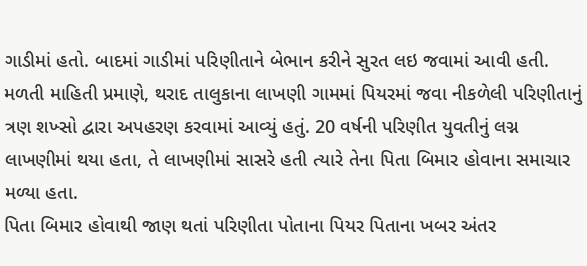ગાડીમાં હતો. બાદમાં ગાડીમાં પરિણીતાને બેભાન કરીને સુરત લઇ જવામાં આવી હતી.
મળતી માહિતી પ્રમાણે, થરાદ તાલુકાના લાખણી ગામમાં પિયરમાં જવા નીકળેલી પરિણીતાનું ત્રણ શખ્સો દ્વારા અપહરણ કરવામાં આવ્યું હતું. 20 વર્ષની પરિણીત યુવતીનું લગ્ન લાખણીમાં થયા હતા, તે લાખણીમાં સાસરે હતી ત્યારે તેના પિતા બિમાર હોવાના સમાચાર મળ્યા હતા.
પિતા બિમાર હોવાથી જાણ થતાં પરિણીતા પોતાના પિયર પિતાના ખબર અંતર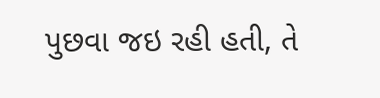પુછવા જઇ રહી હતી, તે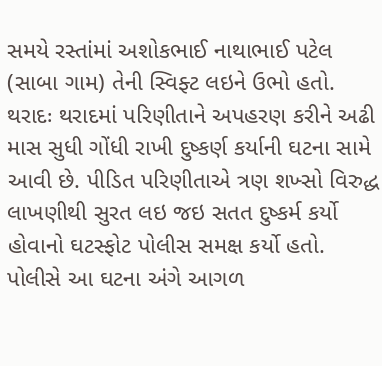સમયે રસ્તાંમાં અશોકભાઈ નાથાભાઈ પટેલ (સાબા ગામ) તેની સ્વિફ્ટ લઇને ઉભો હતો.
થરાદઃ થરાદમાં પરિણીતાને અપહરણ કરીને અઢી માસ સુધી ગોંધી રાખી દુષ્કર્ણ કર્યાની ઘટના સામે આવી છે. પીડિત પરિણીતાએ ત્રણ શખ્સો વિરુદ્ધ લાખણીથી સુરત લઇ જઇ સતત દુષ્કર્મ કર્યો હોવાનો ઘટસ્ફોટ પોલીસ સમક્ષ કર્યો હતો. પોલીસે આ ઘટના અંગે આગળ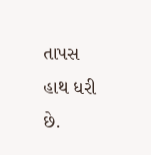તાપસ હાથ ધરી છે.